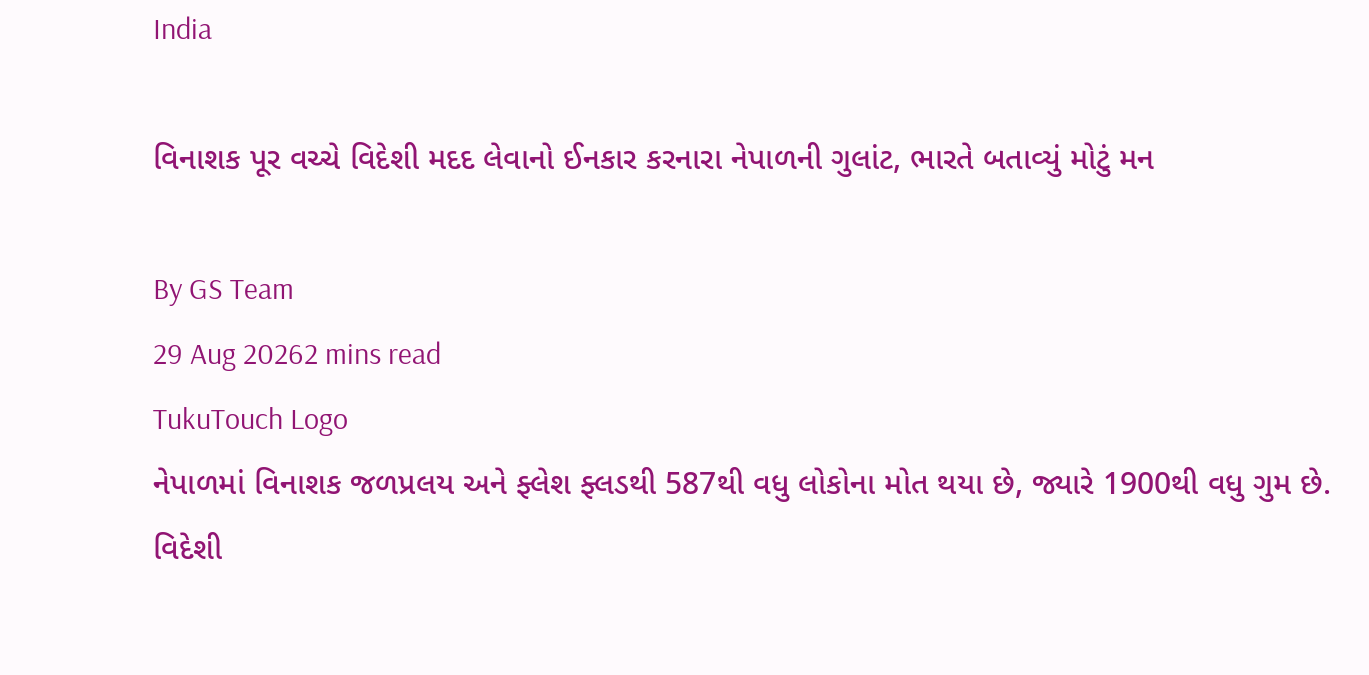India

વિનાશક પૂર વચ્ચે વિદેશી મદદ લેવાનો ઈનકાર કરનારા નેપાળની ગુલાંટ, ભારતે બતાવ્યું મોટું મન

By GS Team
29 Aug 20262 mins read
TukuTouch Logo
નેપાળમાં વિનાશક જળપ્રલય અને ફ્લેશ ફ્લડથી 587થી વધુ લોકોના મોત થયા છે, જ્યારે 1900થી વધુ ગુમ છે. વિદેશી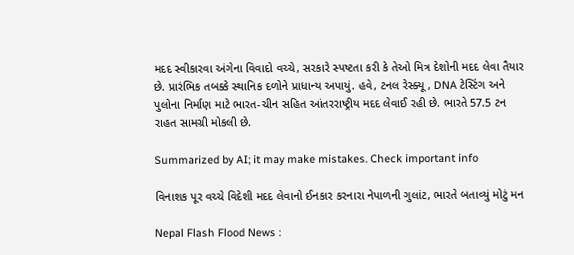મદદ સ્વીકારવા અંગેના વિવાદો વચ્ચે, સરકારે સ્પષ્ટતા કરી કે તેઓ મિત્ર દેશોની મદદ લેવા તૈયાર છે. પ્રારંભિક તબક્કે સ્થાનિક દળોને પ્રાધાન્ય અપાયું. હવે, ટનલ રેસ્ક્યૂ, DNA ટેસ્ટિંગ અને પુલોના નિર્માણ માટે ભારત-ચીન સહિત આંતરરાષ્ટ્રીય મદદ લેવાઈ રહી છે. ભારતે 57.5 ટન રાહત સામગ્રી મોકલી છે.

Summarized by AI; it may make mistakes. Check important info

વિનાશક પૂર વચ્ચે વિદેશી મદદ લેવાનો ઈનકાર કરનારા નેપાળની ગુલાંટ, ભારતે બતાવ્યું મોટું મન

Nepal Flash Flood News :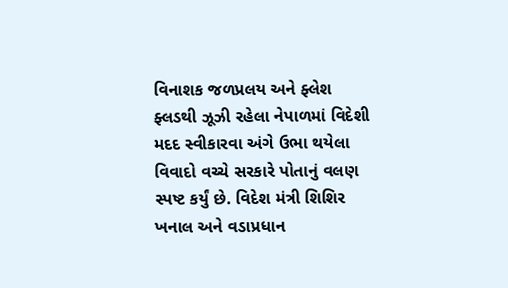વિનાશક જળપ્રલય અને ફ્લેશ ફ્લડથી ઝૂઝી રહેલા નેપાળમાં વિદેશી મદદ સ્વીકારવા અંગે ઉભા થયેલા વિવાદો વચ્ચે સરકારે પોતાનું વલણ સ્પષ્ટ કર્યું છે. વિદેશ મંત્રી શિશિર ખનાલ અને વડાપ્રધાન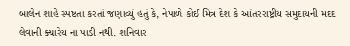બાલેન શાહે સ્પષ્ટતા કરતાં જણાવ્યું હતું કે, નેપાળે કોઈ મિત્ર દેશ કે આંતરરાષ્ટ્રીય સમુદાયની મદદ લેવાની ક્યારેય ના પાડી નથી. શનિવાર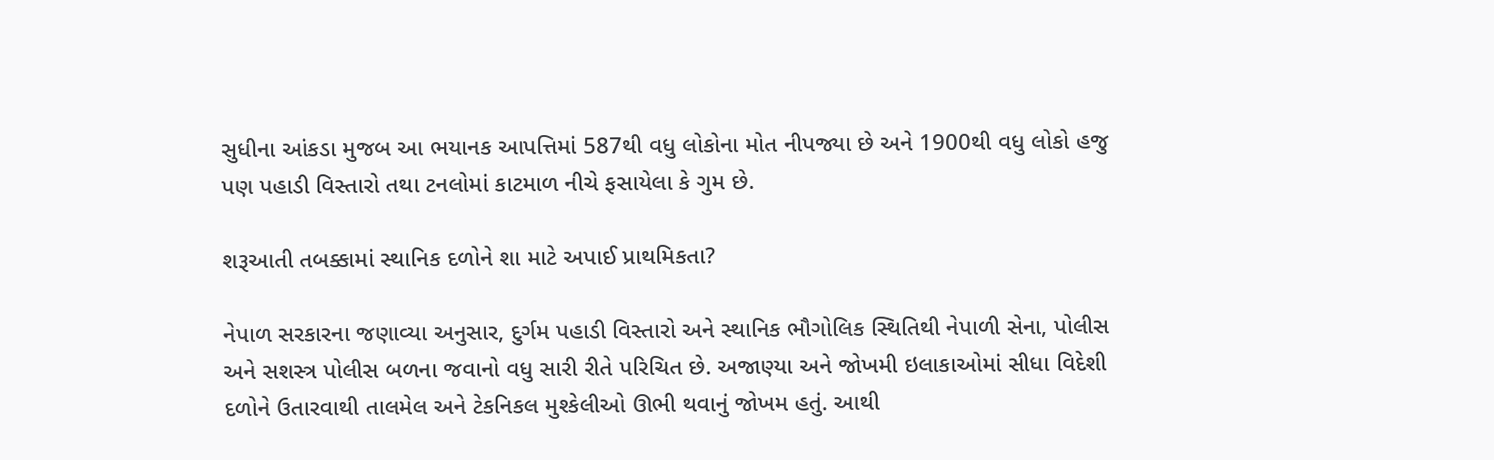સુધીના આંકડા મુજબ આ ભયાનક આપત્તિમાં 587થી વધુ લોકોના મોત નીપજ્યા છે અને 1900થી વધુ લોકો હજુ પણ પહાડી વિસ્તારો તથા ટનલોમાં કાટમાળ નીચે ફસાયેલા કે ગુમ છે.

શરૂઆતી તબક્કામાં સ્થાનિક દળોને શા માટે અપાઈ પ્રાથમિકતા?

નેપાળ સરકારના જણાવ્યા અનુસાર, દુર્ગમ પહાડી વિસ્તારો અને સ્થાનિક ભૌગોલિક સ્થિતિથી નેપાળી સેના, પોલીસ અને સશસ્ત્ર પોલીસ બળના જવાનો વધુ સારી રીતે પરિચિત છે. અજાણ્યા અને જોખમી ઇલાકાઓમાં સીધા વિદેશી દળોને ઉતારવાથી તાલમેલ અને ટેકનિકલ મુશ્કેલીઓ ઊભી થવાનું જોખમ હતું. આથી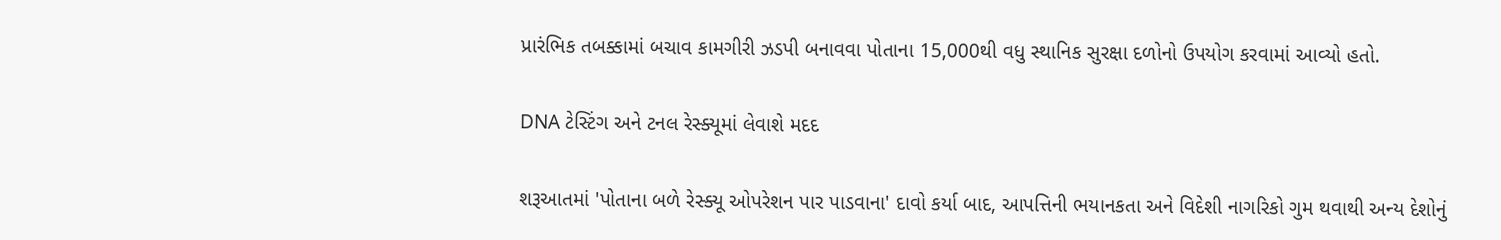પ્રારંભિક તબક્કામાં બચાવ કામગીરી ઝડપી બનાવવા પોતાના 15,000થી વધુ સ્થાનિક સુરક્ષા દળોનો ઉપયોગ કરવામાં આવ્યો હતો.

DNA ટેસ્ટિંગ અને ટનલ રેસ્ક્યૂમાં લેવાશે મદદ

શરૂઆતમાં 'પોતાના બળે રેસ્ક્યૂ ઓપરેશન પાર પાડવાના' દાવો કર્યા બાદ, આપત્તિની ભયાનકતા અને વિદેશી નાગરિકો ગુમ થવાથી અન્ય દેશોનું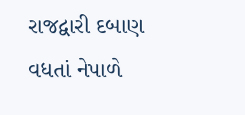રાજદ્વારી દબાણ વધતાં નેપાળે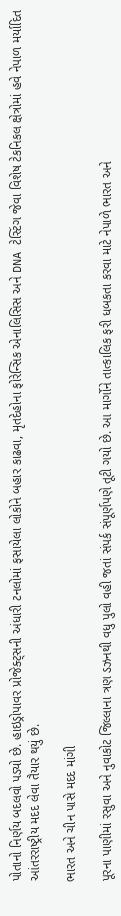પોતાનો નિર્ણય બદલવો પડ્યો છે. હાઇડ્રોપાવર પ્રોજેક્ટ્સની અંધારી ટનલોમાં ફસાયેલા લોકોને બહાર કાઢવા, મૃતદેહોના ફોરેન્સિક એનાલિસિસ અને DNA ટેસ્ટિંગ જેવા વિશેષ ટેકનિકલ ક્ષેત્રોમાં હવે નેપાળ મર્યાદિત આંતરરાષ્ટ્રીય મદદ લેવા તૈયાર થયું છે.

ભારત અને ચીન પાસે મદદ માંગી

પૂરના પાણીમાં રસુવા અને નુવાકોટ જિલ્લાના ત્રણ ડઝનથી વધુ પુલો વહી જતાં સંપર્ક સંપૂર્ણપણે તૂટી ગયો છે. આ માર્ગોને તાત્કાલિક ફરી ધબકતા કરવા માટે નેપાળે ભારત અને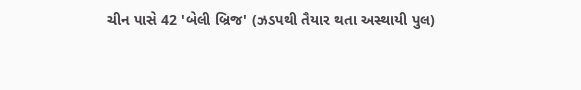ચીન પાસે 42 'બેલી બ્રિજ' (ઝડપથી તૈયાર થતા અસ્થાયી પુલ)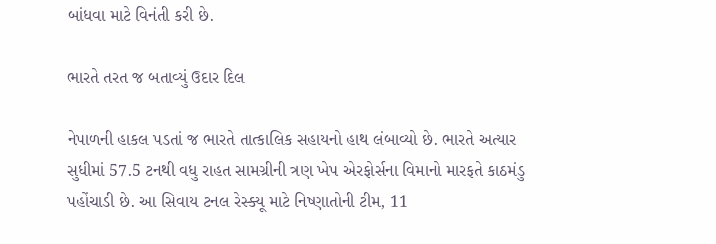બાંધવા માટે વિનંતી કરી છે.

ભારતે તરત જ બતાવ્યું ઉદાર દિલ

નેપાળની હાકલ પડતાં જ ભારતે તાત્કાલિક સહાયનો હાથ લંબાવ્યો છે. ભારતે અત્યાર સુધીમાં 57.5 ટનથી વધુ રાહત સામગ્રીની ત્રણ ખેપ એરફોર્સના વિમાનો મારફતે કાઠમંડુ પહોંચાડી છે. આ સિવાય ટનલ રેસ્ક્યૂ માટે નિષ્ણાતોની ટીમ, 11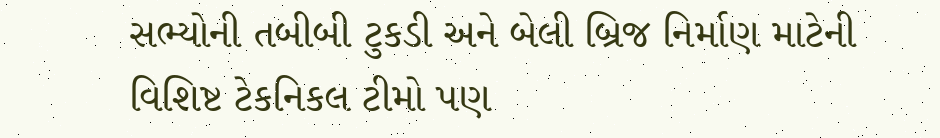સભ્યોની તબીબી ટુકડી અને બેલી બ્રિજ નિર્માણ માટેની વિશિષ્ટ ટેકનિકલ ટીમો પણ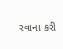રવાના કરી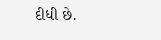દીધી છે.